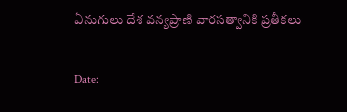ఏనుగులు దేశ వన్యప్రాణి వారసత్వానికి ప్రతీకలు

Date: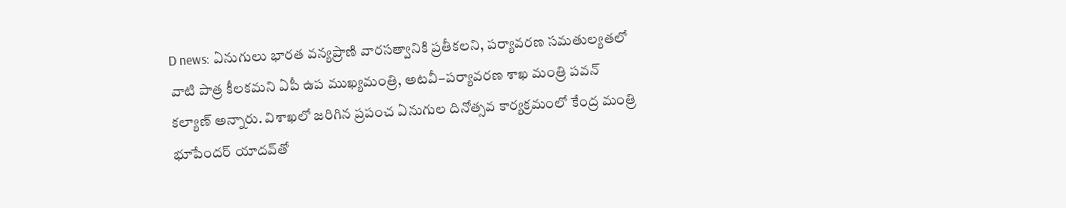D news: ఏనుగులు భారత వన్యప్రాణి వారసత్వానికి ప్రతీకలని, పర్యావరణ సమతుల్యతలో వాటి పాత్ర కీలకమని ఏపీ ఉప ముఖ్యమంత్రి, అటవీ–పర్యావరణ శాఖ మంత్రి పవన్ కల్యాణ్ అన్నారు. విశాఖలో జరిగిన ప్రపంచ ఏనుగుల దినోత్సవ కార్యక్రమంలో కేంద్ర మంత్రి భూపేందర్ యాదవ్‌తో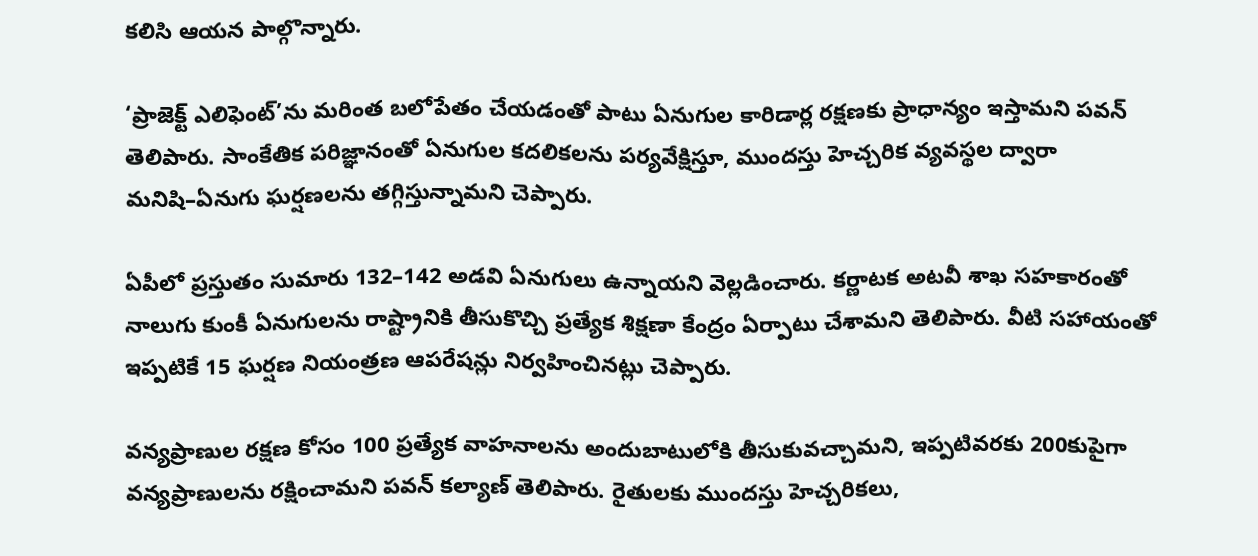కలిసి ఆయన పాల్గొన్నారు.

‘ప్రాజెక్ట్ ఎలిఫెంట్’ను మరింత బలోపేతం చేయడంతో పాటు ఏనుగుల కారిడార్ల రక్షణకు ప్రాధాన్యం ఇస్తామని పవన్ తెలిపారు. సాంకేతిక పరిజ్ఞానంతో ఏనుగుల కదలికలను పర్యవేక్షిస్తూ, ముందస్తు హెచ్చరిక వ్యవస్థల ద్వారా మనిషి–ఏనుగు ఘర్షణలను తగ్గిస్తున్నామని చెప్పారు.

ఏపీలో ప్రస్తుతం సుమారు 132–142 అడవి ఏనుగులు ఉన్నాయని వెల్లడించారు. కర్ణాటక అటవీ శాఖ సహకారంతో నాలుగు కుంకీ ఏనుగులను రాష్ట్రానికి తీసుకొచ్చి ప్రత్యేక శిక్షణా కేంద్రం ఏర్పాటు చేశామని తెలిపారు. వీటి సహాయంతో ఇప్పటికే 15 ఘర్షణ నియంత్రణ ఆపరేషన్లు నిర్వహించినట్లు చెప్పారు.

వన్యప్రాణుల రక్షణ కోసం 100 ప్రత్యేక వాహనాలను అందుబాటులోకి తీసుకువచ్చామని, ఇప్పటివరకు 200కుపైగా వన్యప్రాణులను రక్షించామని పవన్ కల్యాణ్ తెలిపారు. రైతులకు ముందస్తు హెచ్చరికలు,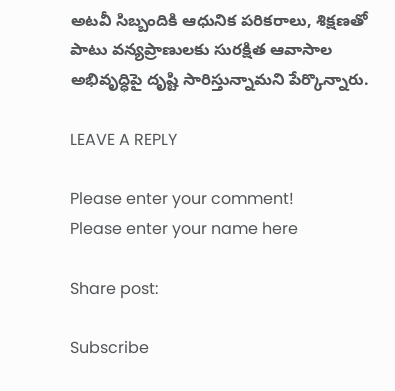అటవీ సిబ్బందికి ఆధునిక పరికరాలు, శిక్షణతో పాటు వన్యప్రాణులకు సురక్షిత ఆవాసాల అభివృద్ధిపై దృష్టి సారిస్తున్నామని పేర్కొన్నారు.

LEAVE A REPLY

Please enter your comment!
Please enter your name here

Share post:

Subscribe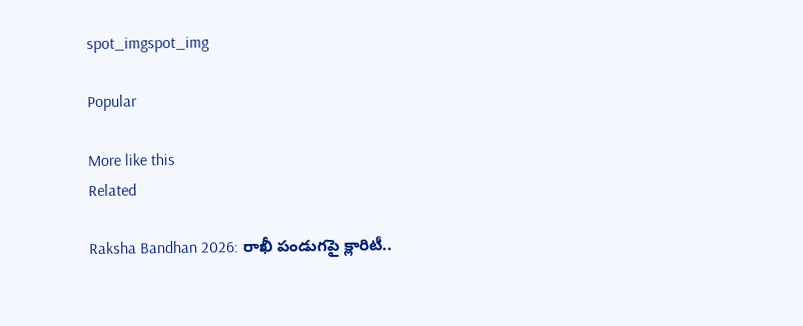spot_imgspot_img

Popular

More like this
Related

Raksha Bandhan 2026: రాఖీ పండుగపై క్లారిటీ..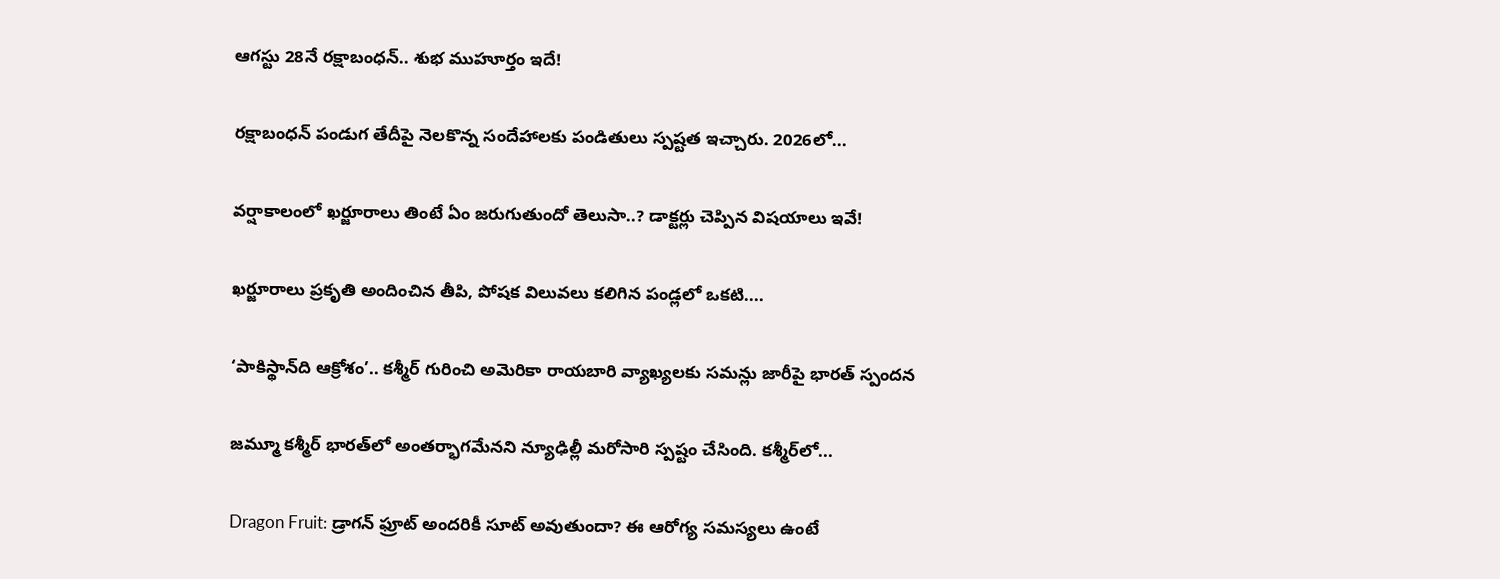ఆగస్టు 28నే రక్షాబంధన్‌.. శుభ ముహూర్తం ఇదే!

రక్షాబంధన్‌ పండుగ తేదీపై నెలకొన్న సందేహాలకు పండితులు స్పష్టత ఇచ్చారు. 2026లో...

వర్షాకాలంలో ఖర్జూరాలు తింటే ఏం జరుగుతుందో తెలుసా..? డాక్టర్లు చెప్పిన విషయాలు ఇవే!

ఖర్జూరాలు ప్రకృతి అందించిన తీపి, పోషక విలువలు కలిగిన పండ్లలో ఒకటి....

‘పాకిస్థాన్‌ది ఆక్రోశం’.. కశ్మీర్‌ గురించి అమెరికా రాయబారి వ్యాఖ్యలకు సమన్లు జారీపై భారత్ స్పందన

జమ్మూ కశ్మీర్‌ భారత్‌లో అంతర్భాగమేనని న్యూఢిల్లీ మరోసారి స్పష్టం చేసింది. కశ్మీర్‌లో...

Dragon Fruit: డ్రాగన్ ఫ్రూట్ అందరికీ సూట్ అవుతుందా? ఈ ఆరోగ్య సమస్యలు ఉంటే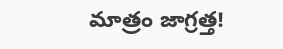మాత్రం జాగ్రత్త!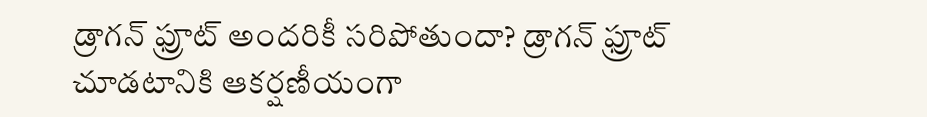డ్రాగన్ ఫ్రూట్ అందరికీ సరిపోతుందా? డ్రాగన్ ఫ్రూట్‌ చూడటానికి ఆకర్షణీయంగా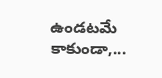ఉండటమే కాకుండా,...